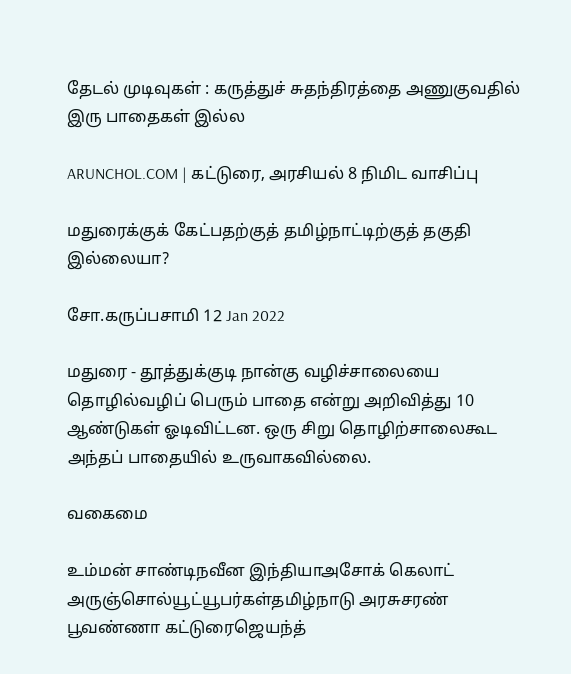தேடல் முடிவுகள் : கருத்துச் சுதந்திரத்தை அணுகுவதில் இரு பாதைகள் இல்ல

ARUNCHOL.COM | கட்டுரை, அரசியல் 8 நிமிட வாசிப்பு

மதுரைக்குக் கேட்பதற்குத் தமிழ்நாட்டிற்குத் தகுதி இல்லையா?

சோ.கருப்பசாமி 12 Jan 2022

மதுரை - தூத்துக்குடி நான்கு வழிச்சாலையை தொழில்வழிப் பெரும் பாதை என்று அறிவித்து 10 ஆண்டுகள் ஓடிவிட்டன. ஒரு சிறு தொழிற்சாலைகூட அந்தப் பாதையில் உருவாகவில்லை.

வகைமை

உம்மன் சாண்டிநவீன இந்தியாஅசோக் கெலாட் அருஞ்சொல்யூட்யூபர்கள்தமிழ்நாடு அரசுசரண் பூவண்ணா கட்டுரைஜெயந்த்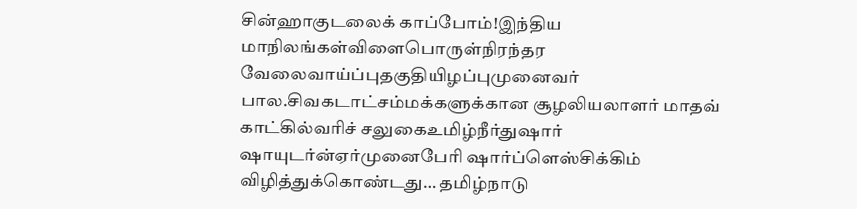சின்ஹாகுடலைக் காப்போம்!இந்திய மாநிலங்கள்விளைபொருள்நிரந்தர வேலைவாய்ப்புதகுதியிழப்புமுனைவர் பால.சிவகடாட்சம்மக்களுக்கான சூழலியலாளர் மாதவ் காட்கில்வரிச் சலுகைஉமிழ்நீர்துஷார் ஷாயுடர்ன்ஏர்முனைபேரி ஷார்ப்ளெஸ்சிக்கிம் விழித்துக்கொண்டது… தமிழ்நாடு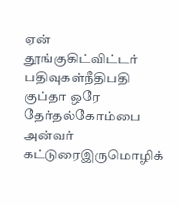ஏன் தூங்குகிட்விட்டர் பதிவுகள்நீதிபதி குப்தா ஒரே தேர்தல்கோம்பை அன்வர் கட்டுரைஇருமொழிக்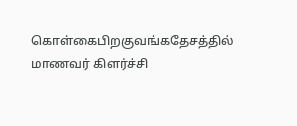கொள்கைபிறகுவங்கதேசத்தில் மாணவர் கிளர்ச்சி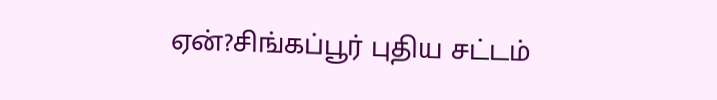ஏன்?சிங்கப்பூர் புதிய சட்டம்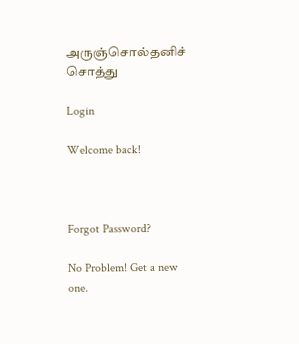அருஞ்சொல்தனிச் சொத்து

Login

Welcome back!



Forgot Password?

No Problem! Get a new one.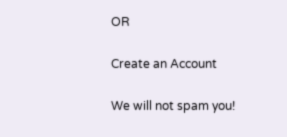OR

Create an Account

We will not spam you!